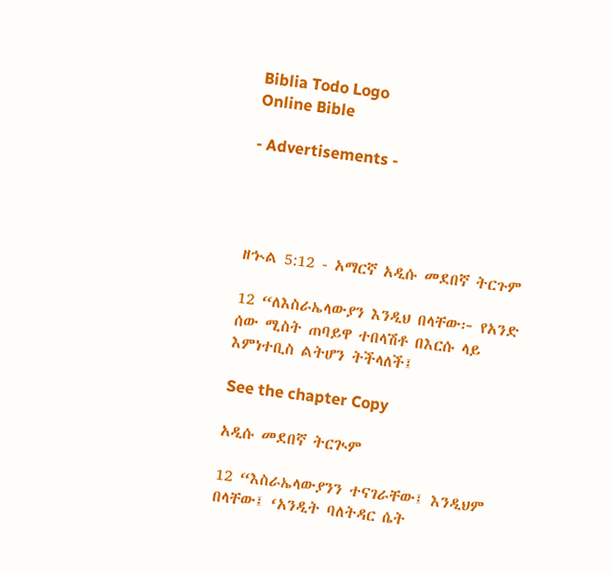Biblia Todo Logo
Online Bible

- Advertisements -




ዘኍል 5:12 - አማርኛ አዲሱ መደበኛ ትርጉም

12 “ለእስራኤላውያን እንዲህ በላቸው፦ የአንድ ሰው ሚስት ጠባይዋ ተበላሽቶ በእርሱ ላይ እምነተቢስ ልትሆን ትችላለች፤

See the chapter Copy

አዲሱ መደበኛ ትርጒም

12 “እስራኤላውያንን ተናገራቸው፤ እንዲህም በላቸው፤ ‘አንዲት ባለትዳር ሴት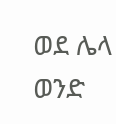ወደ ሌላ ወንድ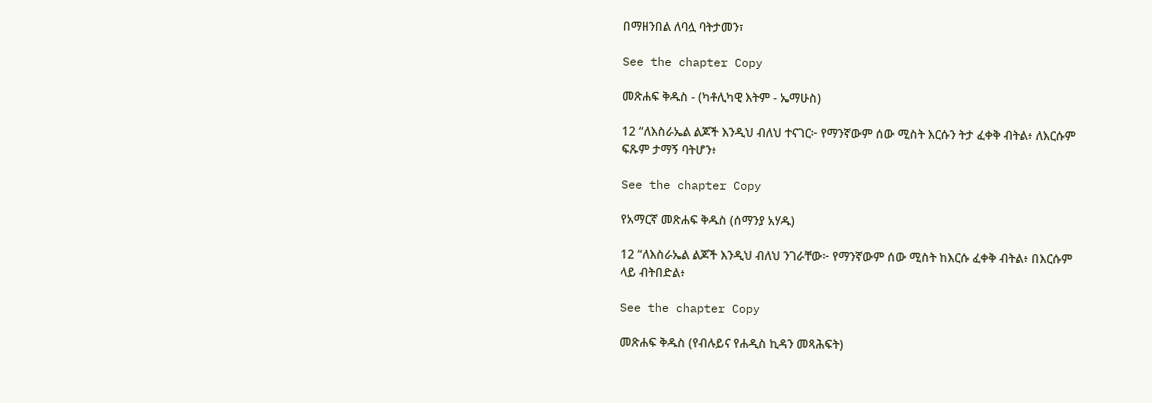በማዘንበል ለባሏ ባትታመን፣

See the chapter Copy

መጽሐፍ ቅዱስ - (ካቶሊካዊ እትም - ኤማሁስ)

12 “ለእስራኤል ልጆች እንዲህ ብለህ ተናገር፦ የማንኛውም ሰው ሚስት እርሱን ትታ ፈቀቅ ብትል፥ ለእርሱም ፍጹም ታማኝ ባትሆን፥

See the chapter Copy

የአማርኛ መጽሐፍ ቅዱስ (ሰማንያ አሃዱ)

12 “ለእስራኤል ልጆች እንዲህ ብለህ ንገራቸው፦ የማንኛውም ሰው ሚስት ከእርሱ ፈቀቅ ብትል፥ በእርሱም ላይ ብትበድል፥

See the chapter Copy

መጽሐፍ ቅዱስ (የብሉይና የሐዲስ ኪዳን መጻሕፍት)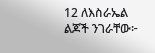12 ለእስራኤል ልጆች ንገራቸው፦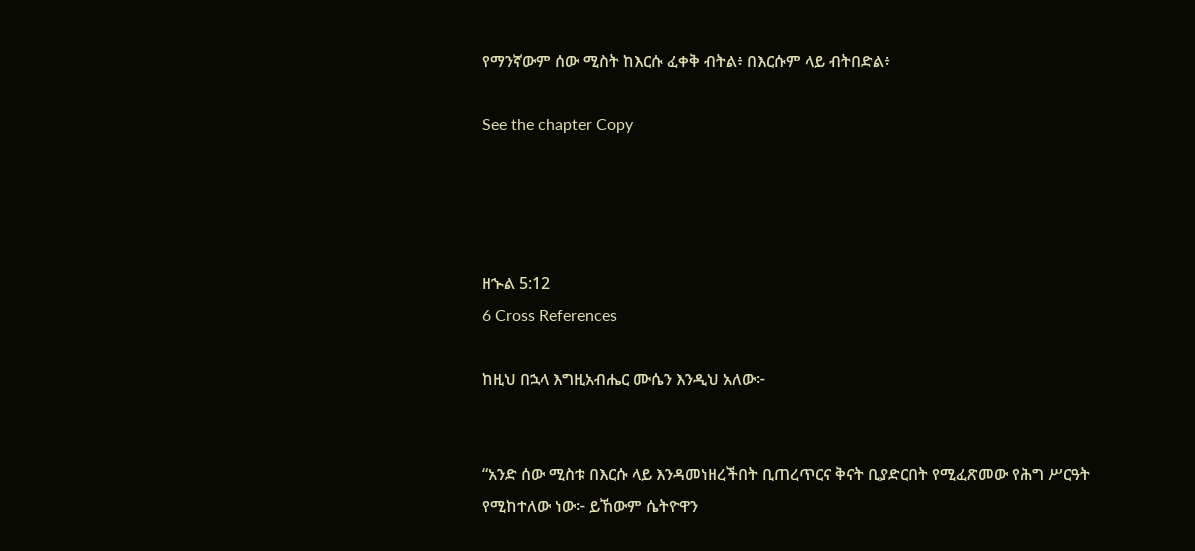የማንኛውም ሰው ሚስት ከእርሱ ፈቀቅ ብትል፥ በእርሱም ላይ ብትበድል፥

See the chapter Copy




ዘኍል 5:12
6 Cross References

ከዚህ በኋላ እግዚአብሔር ሙሴን እንዲህ አለው፦


“አንድ ሰው ሚስቱ በእርሱ ላይ እንዳመነዘረችበት ቢጠረጥርና ቅናት ቢያድርበት የሚፈጽመው የሕግ ሥርዓት የሚከተለው ነው፦ ይኸውም ሴትዮዋን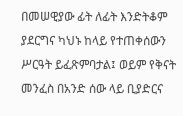በመሠዊያው ፊት ለፊት እንድትቆም ያደርግና ካህኑ ከላይ የተጠቀሰውን ሥርዓት ይፈጽምባታል፤ ወይም የቅናት መንፈስ በአንድ ሰው ላይ ቢያድርና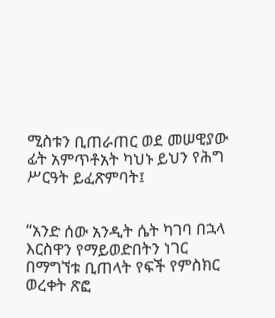ሚስቱን ቢጠራጠር ወደ መሠዊያው ፊት አምጥቶአት ካህኑ ይህን የሕግ ሥርዓት ይፈጽምባት፤


“አንድ ሰው አንዲት ሴት ካገባ በኋላ እርስዋን የማይወድበትን ነገር በማግኘቱ ቢጠላት የፍች የምስክር ወረቀት ጽፎ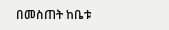በመስጠት ከቤቱ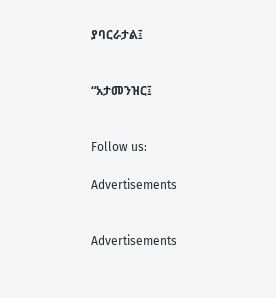ያባርራታል፤


“አታመንዝር፤


Follow us:

Advertisements


Advertisements